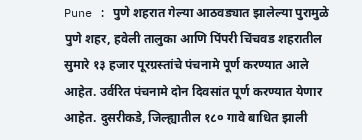Pune : पुणे शहरात गेल्या आठवड्यात झालेल्या पुरामुळे पुणे शहर, हवेली तालुका आणि पिंपरी चिंचवड शहरातील सुमारे १३ हजार पूरग्रस्तांचे पंचनामे पूर्ण करण्यात आले आहेत. उर्वरित पंचनामे दोन दिवसांत पूर्ण करण्यात येणार आहेत. दुसरीकडे, जिल्ह्यातील १८० गावे बाधित झाली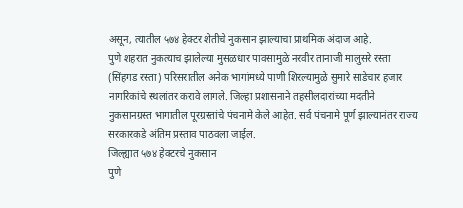असून, त्यातील ५७४ हेक्टर शेतीचे नुकसान झाल्याचा प्राथमिक अंदाज आहे.
पुणे शहरात नुकत्याच झालेल्या मुसळधार पावसामुळे नरवीर तानाजी मालुसरे रस्ता (सिंहगड रस्ता) परिसरातील अनेक भागांमध्ये पाणी शिरल्यामुळे सुमारे साडेचार हजार नागरिकांचे स्थलांतर करावे लागले. जिल्हा प्रशासनाने तहसीलदारांच्या मदतीने नुकसानग्रस्त भागातील पूरग्रस्तांचे पंचनामे केले आहेत. सर्व पंचनामे पूर्ण झाल्यानंतर राज्य सरकारकडे अंतिम प्रस्ताव पाठवला जाईल.
जिल्ह्यात ५७४ हेक्टरचे नुकसान
पुणे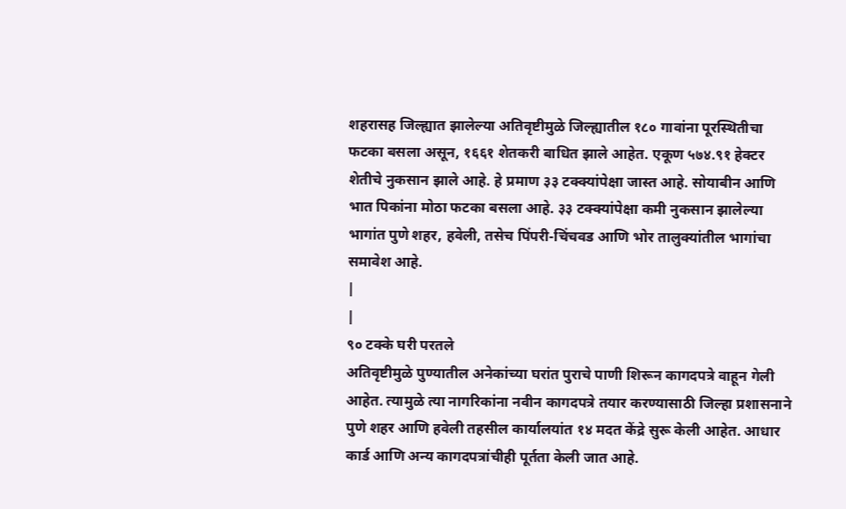शहरासह जिल्ह्यात झालेल्या अतिवृष्टीमुळे जिल्ह्यातील १८० गावांना पूरस्थितीचा फटका बसला असून, १६६१ शेतकरी बाधित झाले आहेत. एकूण ५७४.९१ हेक्टर शेतीचे नुकसान झाले आहे. हे प्रमाण ३३ टक्क्यांपेक्षा जास्त आहे. सोयाबीन आणि भात पिकांना मोठा फटका बसला आहे. ३३ टक्क्यांपेक्षा कमी नुकसान झालेल्या भागांत पुणे शहर, हवेली, तसेच पिंपरी-चिंचवड आणि भोर तालुक्यांतील भागांचा समावेश आहे.
|
|
९० टक्के घरी परतले
अतिवृष्टीमुळे पुण्यातील अनेकांच्या घरांत पुराचे पाणी शिरून कागदपत्रे वाहून गेली आहेत. त्यामुळे त्या नागरिकांना नवीन कागदपत्रे तयार करण्यासाठी जिल्हा प्रशासनाने पुणे शहर आणि हवेली तहसील कार्यालयांत १४ मदत केंद्रे सुरू केली आहेत. आधार कार्ड आणि अन्य कागदपत्रांचीही पूर्तता केली जात आहे.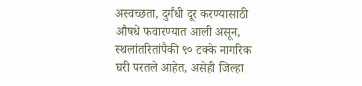अस्वच्छता, दुर्गंधी दूर करण्यासाठी औषधे फवारण्यात आली असून, स्थलांतरितांपैकी ९० टक्के नागरिक घरी परतले आहेत, असेही जिल्हा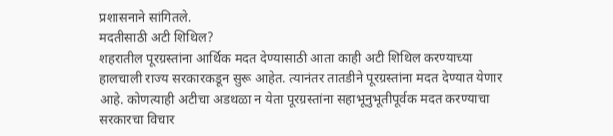प्रशासनाने सांगितले.
मदतीसाठी अटी शिथिल?
शहरातील पूरग्रस्तांना आर्थिक मदत देण्यासाठी आता काही अटी शिथिल करण्याच्या हालचाली राज्य सरकारकडून सुरू आहेत. त्यानंतर तातडीने पूरग्रस्तांना मदत देण्यात येणार आहे. कोणत्याही अटीचा अडथळा न येता पूरग्रस्तांना सहाभूनुभूतीपूर्वक मदत करण्याचा सरकारचा विचार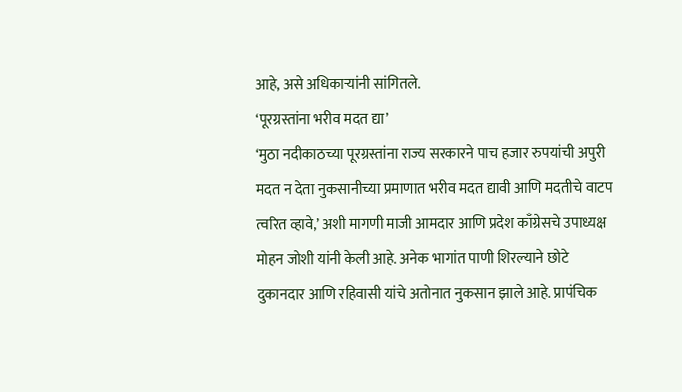आहे, असे अधिकाऱ्यांनी सांगितले.
‘पूरग्रस्तांना भरीव मदत द्या’
‘मुठा नदीकाठच्या पूरग्रस्तांना राज्य सरकारने पाच हजार रुपयांची अपुरी मदत न देता नुकसानीच्या प्रमाणात भरीव मदत द्यावी आणि मदतीचे वाटप त्वरित व्हावे,’ अशी मागणी माजी आमदार आणि प्रदेश काँग्रेसचे उपाध्यक्ष मोहन जोशी यांनी केली आहे. अनेक भागांत पाणी शिरल्याने छोटे दुकानदार आणि रहिवासी यांचे अतोनात नुकसान झाले आहे. प्रापंचिक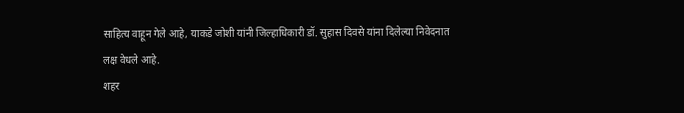साहित्य वाहून गेले आहे, याकडे जोशी यांनी जिल्हाधिकारी डॉ. सुहास दिवसे यांना दिलेल्या निवेदनात लक्ष वेधले आहे.
शहर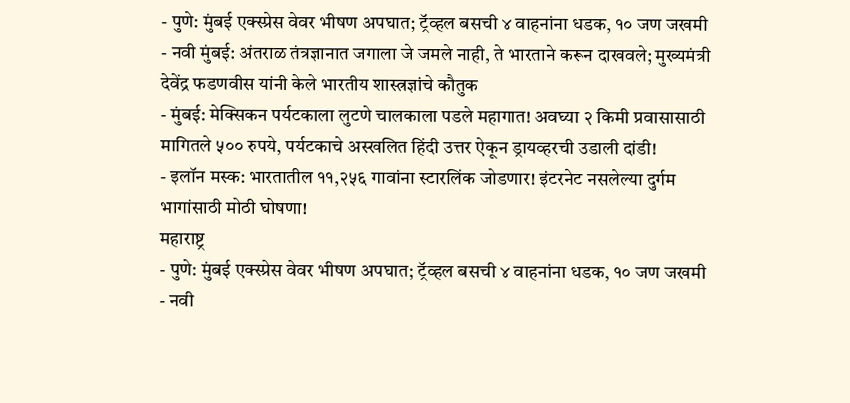- पुणे: मुंबई एक्स्प्रेस वेवर भीषण अपघात; ट्रॅव्हल बसची ४ वाहनांना धडक, १० जण जखमी
- नवी मुंबई: अंतराळ तंत्रज्ञानात जगाला जे जमले नाही, ते भारताने करून दाखवले; मुख्यमंत्री देवेंद्र फडणवीस यांनी केले भारतीय शास्त्रज्ञांचे कौतुक
- मुंबई: मेक्सिकन पर्यटकाला लुटणे चालकाला पडले महागात! अवघ्या २ किमी प्रवासासाठी मागितले ५०० रुपये, पर्यटकाचे अस्खलित हिंदी उत्तर ऐकून ड्रायव्हरची उडाली दांडी!
- इलॉन मस्क: भारतातील ११,२५६ गावांना स्टारलिंक जोडणार! इंटरनेट नसलेल्या दुर्गम भागांसाठी मोठी घोषणा!
महाराष्ट्र
- पुणे: मुंबई एक्स्प्रेस वेवर भीषण अपघात; ट्रॅव्हल बसची ४ वाहनांना धडक, १० जण जखमी
- नवी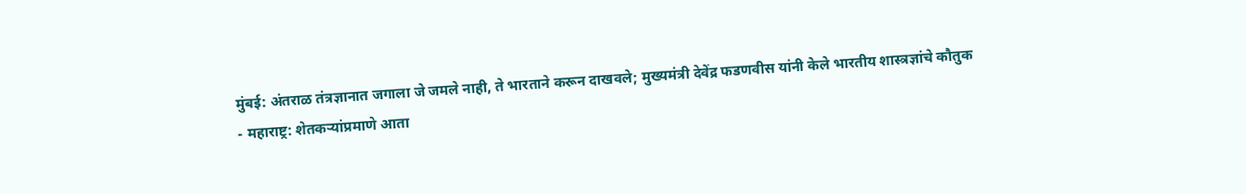मुंबई: अंतराळ तंत्रज्ञानात जगाला जे जमले नाही, ते भारताने करून दाखवले; मुख्यमंत्री देवेंद्र फडणवीस यांनी केले भारतीय शास्त्रज्ञांचे कौतुक
- महाराष्ट्र: शेतकऱ्यांप्रमाणे आता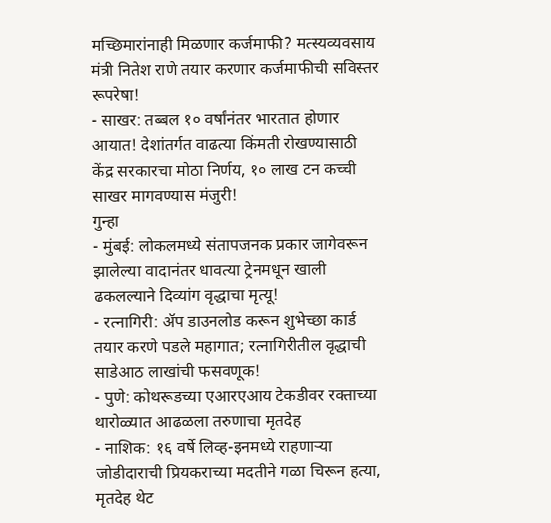मच्छिमारांनाही मिळणार कर्जमाफी? मत्स्यव्यवसाय मंत्री नितेश राणे तयार करणार कर्जमाफीची सविस्तर रूपरेषा!
- साखर: तब्बल १० वर्षांनंतर भारतात होणार आयात! देशांतर्गत वाढत्या किंमती रोखण्यासाठी केंद्र सरकारचा मोठा निर्णय, १० लाख टन कच्ची साखर मागवण्यास मंजुरी!
गुन्हा
- मुंबई: लोकलमध्ये संतापजनक प्रकार जागेवरून झालेल्या वादानंतर धावत्या ट्रेनमधून खाली ढकलल्याने दिव्यांग वृद्धाचा मृत्यू!
- रत्नागिरी: ॲप डाउनलोड करून शुभेच्छा कार्ड तयार करणे पडले महागात; रत्नागिरीतील वृद्धाची साडेआठ लाखांची फसवणूक!
- पुणे: कोथरूडच्या एआरएआय टेकडीवर रक्ताच्या थारोळ्यात आढळला तरुणाचा मृतदेह
- नाशिक: १६ वर्षे लिव्ह-इनमध्ये राहणाऱ्या जोडीदाराची प्रियकराच्या मदतीने गळा चिरून हत्या, मृतदेह थेट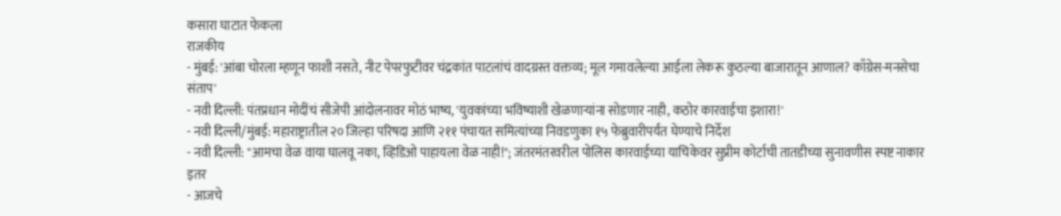कसारा घाटात फेकला
राजकीय
- मुंबई: 'आंबा चोरला म्हणून फाशी नसते, नीट पेपरफुटीवर चंद्रकांत पाटलांचं वादग्रस्त वक्तव्य; मूल गमावलेल्या आईला लेकरू कुठल्या बाजारातून आणाल? काँग्रेस-मनसेचा संताप'
- नवी दिल्ली: पंतप्रधान मोदींचं सीजेपी आंदोलनावर मोठं भाष्य, 'युवकांच्या भविष्याशी खेळणाऱ्यांना सोडणार नाही, कठोर कारवाईचा इशारा!'
- नवी दिल्ली/मुंबई: महाराष्ट्रातील २० जिल्हा परिषदा आणि २११ पंचायत समित्यांच्या निवडणुका १५ फेब्रुवारीपर्यंत घेण्याचे निर्देश
- नवी दिल्ली: "आमचा वेळ वाया घालवू नका, व्हिडिओ पाहायला वेळ नाही!"; जंतरमंतरवरील पोलिस कारवाईच्या याचिकेवर सुप्रीम कोर्टाची तातडीच्या सुनावणीस स्पष्ट नाकार
इतर
- आजचे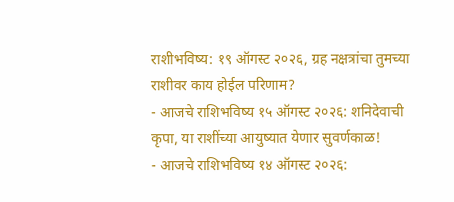राशीभविष्य: १९ ऑगस्ट २०२६, ग्रह नक्षत्रांचा तुमच्या राशीवर काय होईल परिणाम?
- आजचे राशिभविष्य १५ ऑगस्ट २०२६: शनिदेवाची कृपा, या राशींच्या आयुष्यात येणार सुवर्णकाळ!
- आजचे राशिभविष्य १४ ऑगस्ट २०२६: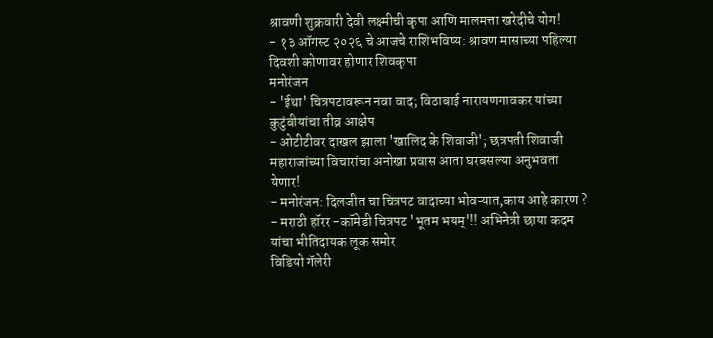श्रावणी शुक्रवारी देवी लक्ष्मीची कृपा आणि मालमत्ता खरेदीचे योग!
- १३ ऑगस्ट २०२६ चे आजचे राशिभविष्य: श्रावण मासाच्या पहिल्या दिवशी कोणावर होणार शिवकृपा
मनोरंजन
- 'ईथा' चित्रपटावरून नवा वाद; विठाबाई नारायणगावकर यांच्या कुटुंबीयांचा तीव्र आक्षेप
- ओटीटीवर दाखल झाला 'खालिद के शिवाजी'; छत्रपती शिवाजी महाराजांच्या विचारांचा अनोखा प्रवास आता घरबसल्या अनुभवता येणार!
- मनोरंजन: दिलजीत चा चित्रपट वादाच्या भोवऱ्यात,काय आहे कारण ?
- मराठी हॉरर -कॉमेडी चित्रपट 'भूतम भयम्'!! अभिनेत्री छाया कदम यांचा भीतिदायक लूक समोर
विडियो गॅलेरी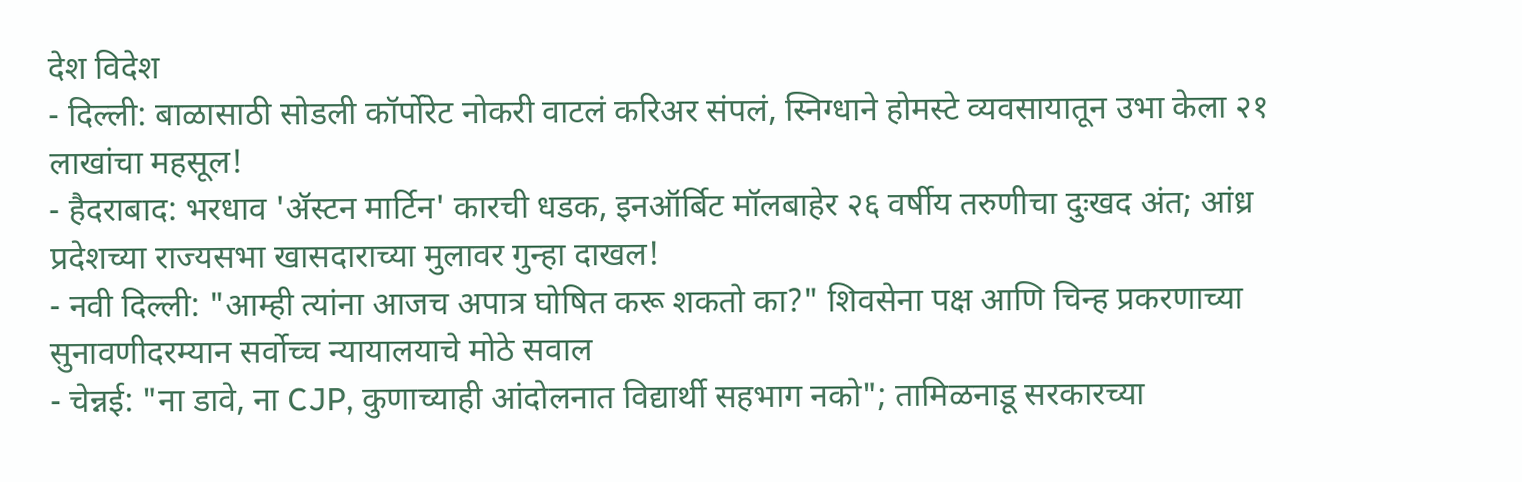देश विदेश
- दिल्ली: बाळासाठी सोडली कॉर्पोरेट नोकरी वाटलं करिअर संपलं, स्निग्धाने होमस्टे व्यवसायातून उभा केला २१ लाखांचा महसूल!
- हैदराबाद: भरधाव 'ॲस्टन मार्टिन' कारची धडक, इनऑर्बिट मॉलबाहेर २६ वर्षीय तरुणीचा दुःखद अंत; आंध्र प्रदेशच्या राज्यसभा खासदाराच्या मुलावर गुन्हा दाखल!
- नवी दिल्ली: "आम्ही त्यांना आजच अपात्र घोषित करू शकतो का?" शिवसेना पक्ष आणि चिन्ह प्रकरणाच्या सुनावणीदरम्यान सर्वोच्च न्यायालयाचे मोठे सवाल
- चेन्नई: "ना डावे, ना CJP, कुणाच्याही आंदोलनात विद्यार्थी सहभाग नको"; तामिळनाडू सरकारच्या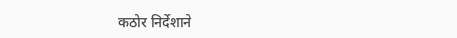कठोर निर्देशाने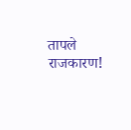तापले राजकारण!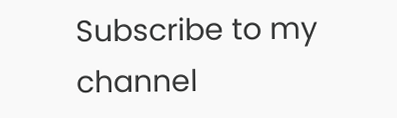Subscribe to my channel